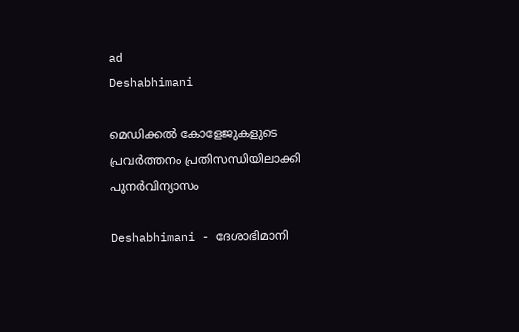ad
Deshabhimani

മെഡിക്കൽ കോളേജുകളുടെ പ്രവർത്തനം പ്രതിസന്ധിയിലാക്കി പുനർവിന്യാസം

Deshabhimani - ദേശാഭിമാനി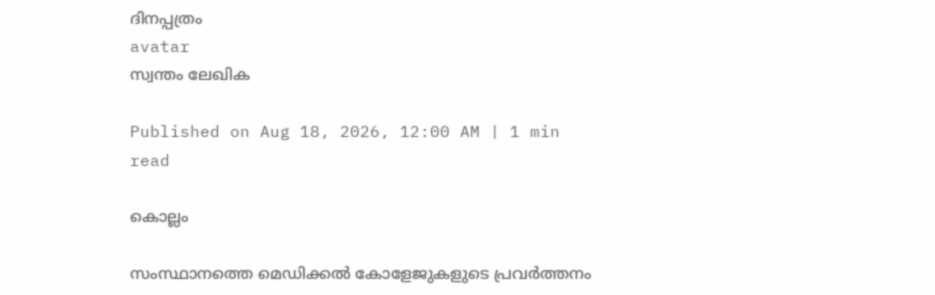ദിനപ്പത്രം
avatar
സ്വന്തം ലേഖിക

Published on Aug 18, 2026, 12:00 AM | 1 min read

കൊല്ലം

സംസ്ഥാനത്തെ മെഡിക്കൽ കോളേജുകളുടെ പ്രവർത്തനം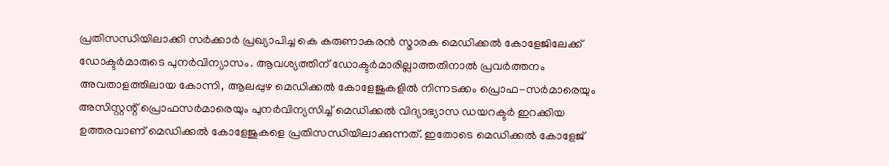പ്രതിസന്ധിയിലാക്കി സർക്കാർ പ്രഖ്യാപിച്ച കെ കരുണാകരൻ സ്മാരക മെഡിക്കൽ കോളേജിലേക്ക്‌ ഡോക്ടർമാരുടെ പുനർവിന്യാസം. ആവശ്യത്തിന്‌ ഡോക്ടർമാരില്ലാത്തതിനാൽ പ്രവർത്തനം അവതാളത്തിലായ കോന്നി, ആലപ്പുഴ മെഡിക്കൽ കോളേജുകളിൽ നിന്നടക്കം പ്രൊഫ-സർമാരെയും അസിസ്റ്റന്റ്‌ പ്രൊഫസർമാരെയും പുനർവിന്യസിച്ച്‌ മെഡിക്കൽ വിദ്യാഭ്യാസ ഡയറക്ടർ ഇറക്കിയ ഉത്തരവാണ്‌ മെഡിക്കൽ കോളേജുകളെ പ്രതിസന്ധിയിലാക്കുന്നത്‌. ഇതോടെ മെഡിക്കൽ കോളേജ്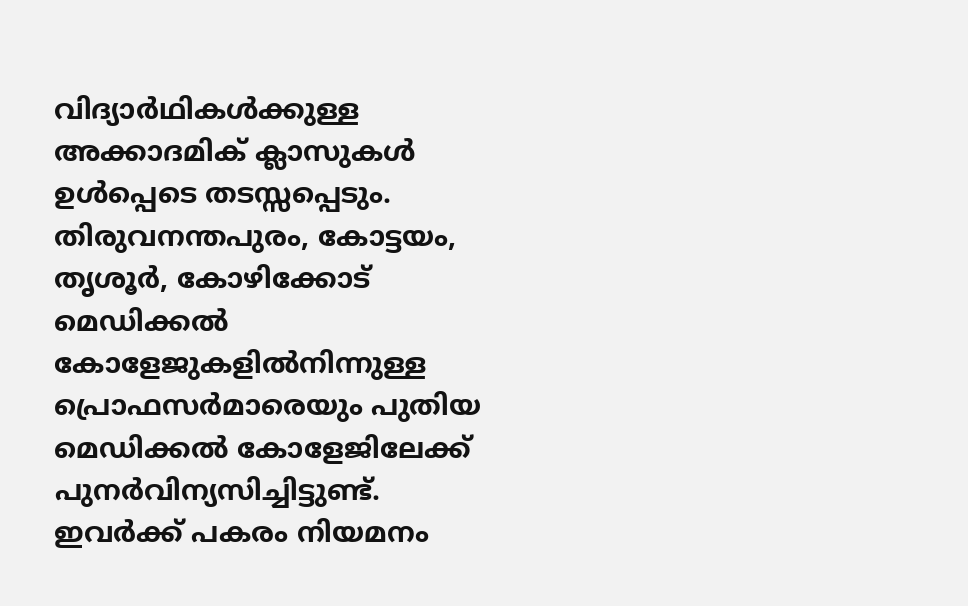വിദ്യാർഥികൾക്കുള്ള അക്കാദമിക് ക്ലാസുകൾ ഉൾപ്പെടെ തടസ്സപ്പെടും. തിരുവനന്തപുരം, കോട്ടയം, തൃശൂർ, കോഴിക്കോട്‌ മെഡിക്കൽ കോളേജുകളിൽനിന്നുള്ള പ്രൊഫസർമാരെയും പുതിയ മെഡിക്കൽ കോളേജിലേക്ക്‌ പുനർവിന്യസിച്ചിട്ടുണ്ട്‌. ഇവർക്ക്‌ പകരം നിയമനം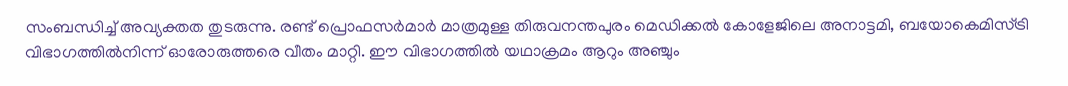സംബന്ധിച്ച്‌ അവ്യക്തത തുടരുന്നു. രണ്ട്‌ പ്രൊഫസർമാർ മാത്രമുള്ള തിരുവനന്തപുരം മെഡിക്കൽ കോളേജിലെ അനാട്ടമി, ബയോകെമിസ്‌ട്രി വിഭാഗത്തിൽനിന്ന്‌ ഓരോരുത്തരെ വീതം മാറ്റി. ഇ‍ൗ വിഭാഗത്തിൽ യഥാക്രമം ആറും അഞ്ചും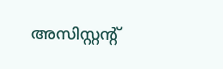അസിസ്റ്റന്റ്‌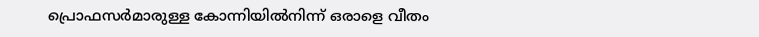പ്രൊഫസർമാരുള്ള കോന്നിയിൽനിന്ന്‌ ഒരാളെ വീതം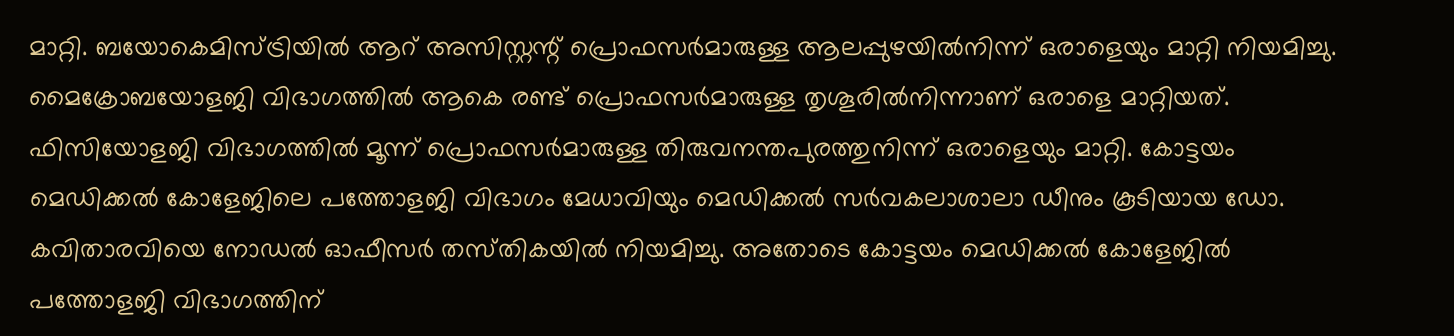മാറ്റി. ബയോകെമിസ്‌ട്രിയിൽ ആറ്‌ അസിസ്റ്റന്റ്‌ പ്രൊഫസർമാരുള്ള ആലപ്പുഴയിൽനിന്ന്‌ ഒരാളെയും മാറ്റി നിയമിച്ചു. മൈക്രോബയോളജി വിഭാഗത്തിൽ ആകെ രണ്ട്‌ പ്രൊഫസർമാരുള്ള തൃശൂരിൽനിന്നാണ്‌ ഒരാളെ മാറ്റിയത്‌. ഫിസിയോളജി വിഭാഗത്തിൽ മൂന്ന്‌ പ്രൊഫസർമാരുള്ള തിരുവനന്തപുരത്തുനിന്ന്‌ ഒരാളെയും മാറ്റി. കോട്ടയം മെഡിക്കൽ കോളേജിലെ പത്തോളജി വിഭാഗം മേധാവിയും മെഡിക്കൽ സർവകലാശാലാ ഡീനും കൂടിയായ ഡോ. കവിതാരവിയെ നോഡൽ ഓഫീസർ തസ്‌തികയിൽ നിയമിച്ചു. അതോടെ കോട്ടയം മെഡിക്കൽ കോളേജിൽ പത്തോളജി വിഭാഗത്തിന്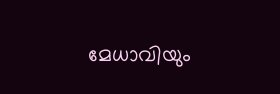മേധാവിയും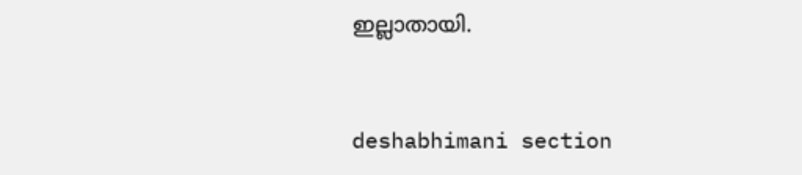ഇല്ലാതായി.



deshabhimani section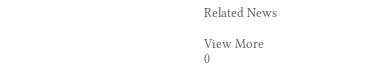Related News

View More
0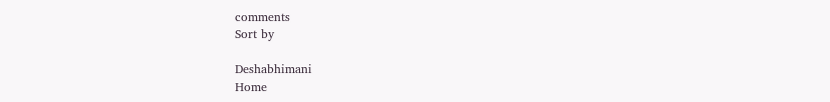comments
Sort by

Deshabhimani
Home